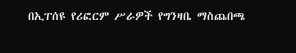በኢፐሰዩ የሪፎርም ሥራዎች የግንዛቤ ማስጨበጫ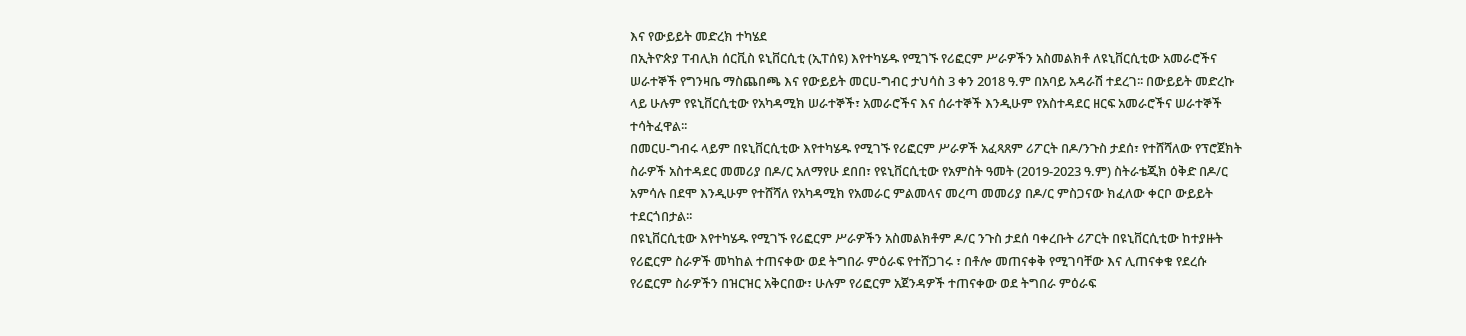እና የውይይት መድረክ ተካሄደ
በኢትዮጵያ ፐብሊክ ሰርቪስ ዩኒቨርሲቲ (ኢፐሰዩ) እየተካሄዱ የሚገኙ የሪፎርም ሥራዎችን አስመልክቶ ለዩኒቨርሲቲው አመራሮችና ሠራተኞች የግንዛቤ ማስጨበጫ እና የውይይት መርሀ-ግብር ታህሳስ 3 ቀን 2018 ዓ.ም በአባይ አዳራሽ ተደረገ፡፡ በውይይት መድረኩ ላይ ሁሉም የዩኒቨርሲቲው የአካዳሚክ ሠራተኞች፣ አመራሮችና እና ሰራተኞች እንዲሁም የአስተዳደር ዘርፍ አመራሮችና ሠራተኞች ተሳትፈዋል፡፡
በመርሀ-ግብሩ ላይም በዩኒቨርሲቲው እየተካሄዱ የሚገኙ የሪፎርም ሥራዎች አፈጻጸም ሪፖርት በዶ/ንጉስ ታደሰ፣ የተሸሻለው የፕሮጀክት ስራዎች አስተዳደር መመሪያ በዶ/ር አለማየሁ ደበበ፣ የዩኒቨርሲቲው የአምስት ዓመት (2019-2023 ዓ.ም) ስትራቴጂክ ዕቅድ በዶ/ር አምሳሉ በደሞ እንዲሁም የተሸሻለ የአካዳሚክ የአመራር ምልመላና መረጣ መመሪያ በዶ/ር ምስጋናው ክፈለው ቀርቦ ውይይት ተደርጎበታል፡፡
በዩኒቨርሲቲው እየተካሄዱ የሚገኙ የሪፎርም ሥራዎችን አስመልክቶም ዶ/ር ንጉስ ታደሰ ባቀረቡት ሪፖርት በዩኒቨርሲቲው ከተያዙት የሪፎርም ስራዎች መካከል ተጠናቀው ወደ ትግበራ ምዕራፍ የተሸጋገሩ ፣ በቶሎ መጠናቀቅ የሚገባቸው እና ሊጠናቀቁ የደረሱ የሪፎርም ስራዎችን በዝርዝር አቅርበው፣ ሁሉም የሪፎርም አጀንዳዎች ተጠናቀው ወደ ትግበራ ምዕራፍ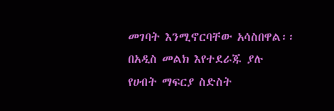መገባት እንሚኖርባቸው አሳስበዋል፡፡ በአዲስ መልክ እየተደራጁ ያሉ የሀብት ማፍርያ ስድስት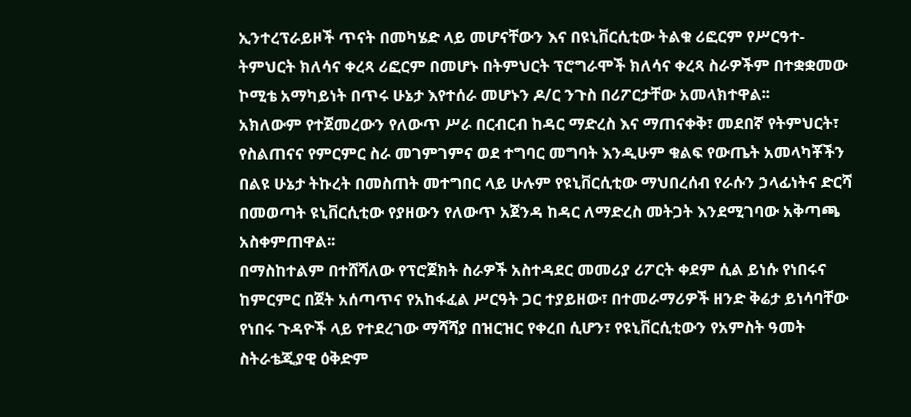ኢንተረፕራይዞች ጥናት በመካሄድ ላይ መሆናቸውን እና በዩኒቨርሲቲው ትልቁ ሪፎርም የሥርዓተ- ትምህርት ክለሳና ቀረጻ ሪፎርም በመሆኑ በትምህርት ፕሮግራሞች ክለሳና ቀረጻ ስራዎችም በተቋቋመው ኮሚቴ አማካይነት በጥሩ ሁኔታ እየተሰራ መሆኑን ዶ/ር ንጉስ በሪፖርታቸው አመላክተዋል፡፡
አክለውም የተጀመረውን የለውጥ ሥራ በርብርብ ከዳር ማድረስ እና ማጠናቀቅ፣ መደበኛ የትምህርት፣ የስልጠናና የምርምር ስራ መገምገምና ወደ ተግባር መግባት እንዲሁም ቁልፍ የውጤት አመላካቾችን በልዩ ሁኔታ ትኩረት በመስጠት መተግበር ላይ ሁሉም የዩኒቨርሲቲው ማህበረሰብ የራሱን ኃላፊነትና ድርሻ በመወጣት ዩኒቨርሲቲው የያዘውን የለውጥ አጀንዳ ከዳር ለማድረስ መትጋት እንደሚገባው አቅጣጫ አስቀምጠዋል፡፡
በማስከተልም በተሸሻለው የፕሮጀክት ስራዎች አስተዳደር መመሪያ ሪፖርት ቀደም ሲል ይነሱ የነበሩና ከምርምር በጀት አሰጣጥና የአከፋፈል ሥርዓት ጋር ተያይዘው፣ በተመራማሪዎች ዘንድ ቅሬታ ይነሳባቸው የነበሩ ጉዳዮች ላይ የተደረገው ማሻሻያ በዝርዝር የቀረበ ሲሆን፣ የዩኒቨርሲቲውን የአምስት ዓመት ስትራቴጂያዊ ዕቅድም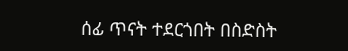ሰፊ ጥናት ተደርጎበት በስድስት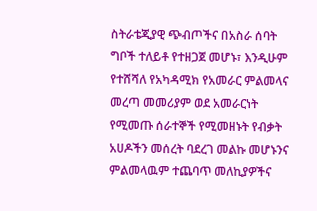ስትራቴጂያዊ ጭብጦችና በአስራ ሰባት ግቦች ተለይቶ የተዘጋጀ መሆኑ፣ እንዲሁም የተሸሻለ የአካዳሚክ የአመራር ምልመላና መረጣ መመሪያም ወደ አመራርነት የሚመጡ ሰራተኞች የሚመዘኑት የብቃት አሀዶችን መሰረት ባደረገ መልኩ መሆኑንና ምልመላዉም ተጨባጥ መለኪያዎችና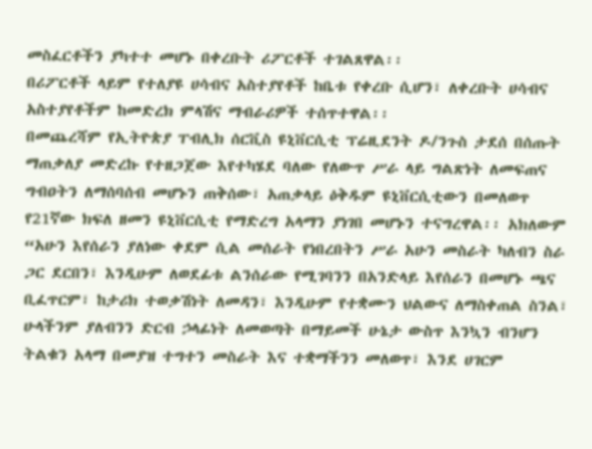መስፈርቶችን ያካተተ መሆኑ በቀረቡት ሪፖርቶች ተገልጸዋል፡፡
በሪፖርቶች ላይም የተለያዩ ሀሳብና አስተያየቶች ከቤቱ የቀረቡ ሲሆን፣ ለቀረቡት ሀሳብና አስተያየቶችም ከመድረክ ምላሽና ማብራሪዎች ተሰጥተዋል፡፡
በመጨረሻም የኢትዮጵያ ፐብሊክ ሰርቪስ ዩኒቨርሲቲ ፕሬዚደንት ዶ/ንጉስ ታደሰ በሰጡት ማጠቃለያ መድረኩ የተዘጋጀው እየተካሄደ ባለው የለውጥ ሥራ ላይ ግልጽነት ለመፍጠና ግብዐትን ለማሰባሰብ መሆኑን ጠቅሰው፣ አጠቃላይ ዕቅዱም ዩኒቨርሲቲውን በመለወጥ የ21ኛው ክፍለ ዘመን ዩኒቨርሲቲ የማድረግ አላማን ያነገበ መሆኑን ተናግረዋል፡፡ አክለውም “አሁን እየሰራን ያለነው ቀደም ሲል መሰራት የነበረበትን ሥራ አሁን መስራት ካለብን ስራ ጋር ደርበን፣ እንዲሁም ለወደፊቱ ልንሰራው የሚገባንን በአንድላይ እየሰራን በመሆኑ ጫና ቢፈጥርም፣ ከታሪክ ተወቃሽነት ለመዳን፣ እንዲሁም የተቋሙን ህልውና ለማስቀጠል ስንል፣ ሁላችንም ያለብንን ድርብ ኃላፊነት ለመወጣት በማይመች ሁኔታ ውስጥ እንኳን ብንሆን ትልቁን አላማ በመያዝ ተግተን መስራት እና ተቋማችንን መለወጥ፣ እንደ ሀገርም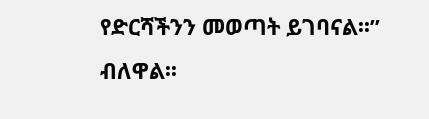የድርሻችንን መወጣት ይገባናል፡፡” ብለዋል፡፡